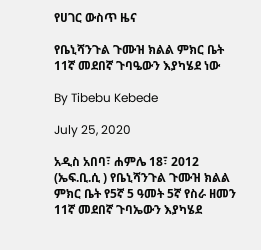የሀገር ውስጥ ዜና

የቤኒሻንጉል ጉሙዝ ክልል ምክር ቤት 11ኛ መደበኛ ጉባዔውን እያካሄደ ነው

By Tibebu Kebede

July 25, 2020

አዲስ አበባ፣ ሐምሌ 18፣ 2012 (ኤፍ.ቢ.ሲ ) የቤኒሻንጉል ጉሙዝ ክልል ምክር ቤት የ5ኛ 5 ዓመት 5ኛ የስራ ዘመን 11ኛ መደበኛ ጉባኤውን እያካሄደ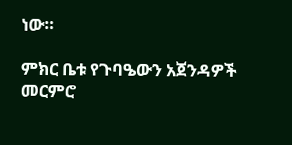ነው።

ምክር ቤቱ የጉባዔውን አጀንዳዎች መርምሮ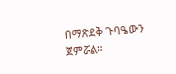በማጽደቅ ጉባዔውን ጀምሯል።